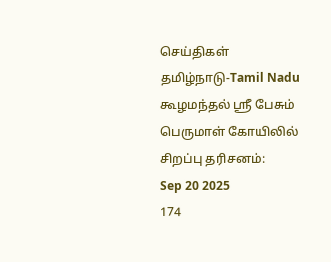செய்திகள்
தமிழ்நாடு-Tamil Nadu
கூழமந்தல் ஸ்ரீ பேசும் பெருமாள் கோயிலில் சிறப்பு தரிசனம்:
Sep 20 2025
174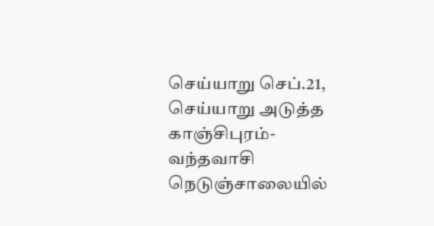செய்யாறு செப்.21,
செய்யாறு அடுத்த காஞ்சிபுரம்- வந்தவாசி நெடுஞ்சாலையில்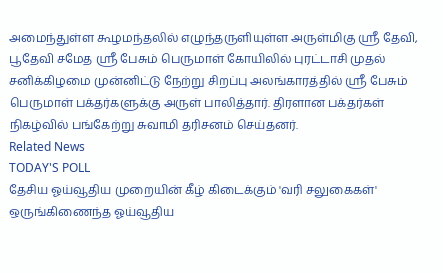அமைந்துள்ள கூழமந்தலில் எழுந்தருளியுள்ள அருள்மிகு ஸ்ரீ தேவி, பூதேவி சமேத ஸ்ரீ பேசும் பெருமாள் கோயிலில் புரட்டாசி முதல் சனிக்கிழமை முன்னிட்டு நேற்று சிறப்பு அலங்காரத்தில் ஸ்ரீ பேசும் பெருமாள் பக்தர்களுக்கு அருள் பாலித்தார். திரளான பக்தர்கள் நிகழ்வில் பங்கேற்று சுவாமி தரிசனம் செய்தனர்.
Related News
TODAY'S POLL
தேசிய ஓய்வூதிய முறையின் கீழ் கிடைக்கும் 'வரி சலுகைகள்' ஒருங்கிணைந்த ஓய்வூதிய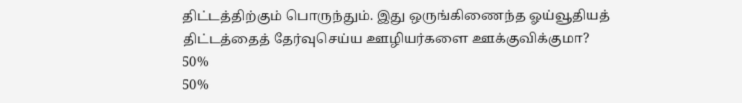திட்டத்திற்கும் பொருந்தும். இது ஒருங்கிணைந்த ஓய்வூதியத் திட்டத்தைத் தேர்வுசெய்ய ஊழியர்களை ஊக்குவிக்குமா?
50%
50%